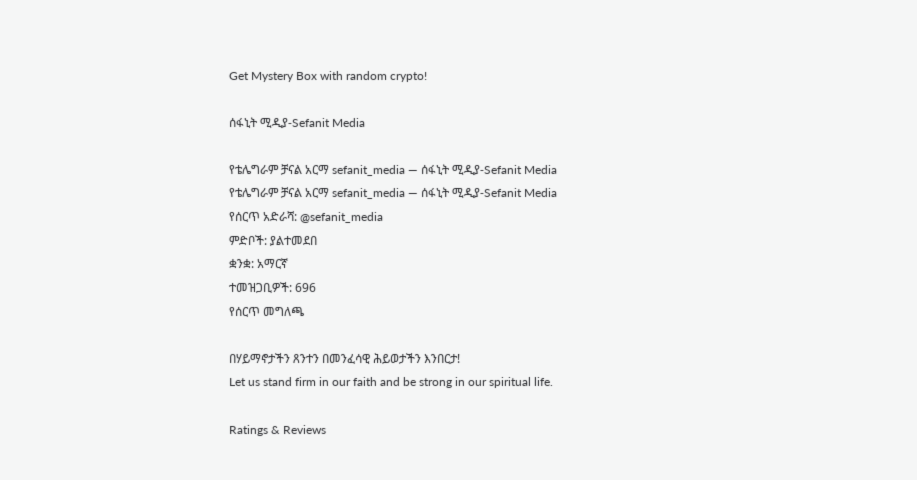Get Mystery Box with random crypto!

ሰፋኒት ሚዲያ-Sefanit Media

የቴሌግራም ቻናል አርማ sefanit_media — ሰፋኒት ሚዲያ-Sefanit Media
የቴሌግራም ቻናል አርማ sefanit_media — ሰፋኒት ሚዲያ-Sefanit Media
የሰርጥ አድራሻ: @sefanit_media
ምድቦች: ያልተመደበ
ቋንቋ: አማርኛ
ተመዝጋቢዎች: 696
የሰርጥ መግለጫ

በሃይማኖታችን ጸንተን በመንፈሳዊ ሕይወታችን እንበርታ!
Let us stand firm in our faith and be strong in our spiritual life.

Ratings & Reviews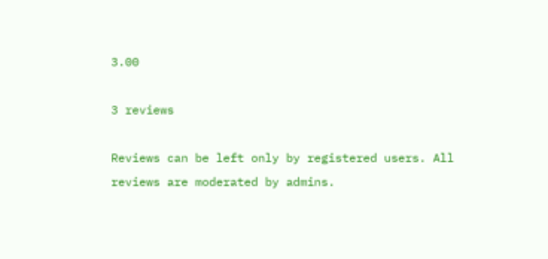3.00

3 reviews

Reviews can be left only by registered users. All reviews are moderated by admins.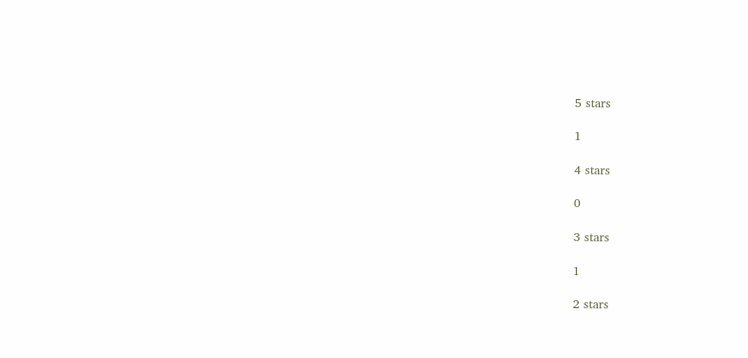5 stars

1

4 stars

0

3 stars

1

2 stars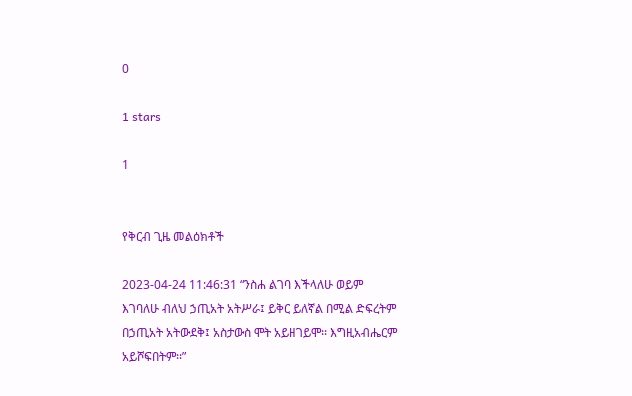0

1 stars

1


የቅርብ ጊዜ መልዕክቶች

2023-04-24 11:46:31 “ንስሐ ልገባ እችላለሁ ወይም እገባለሁ ብለህ ኃጢአት አትሥራ፤ ይቅር ይለኛል በሚል ድፍረትም በኃጢአት አትውደቅ፤ አስታውስ ሞት አይዘገይሞ፡፡ እግዚአብሔርም አይሾፍበትም፡፡”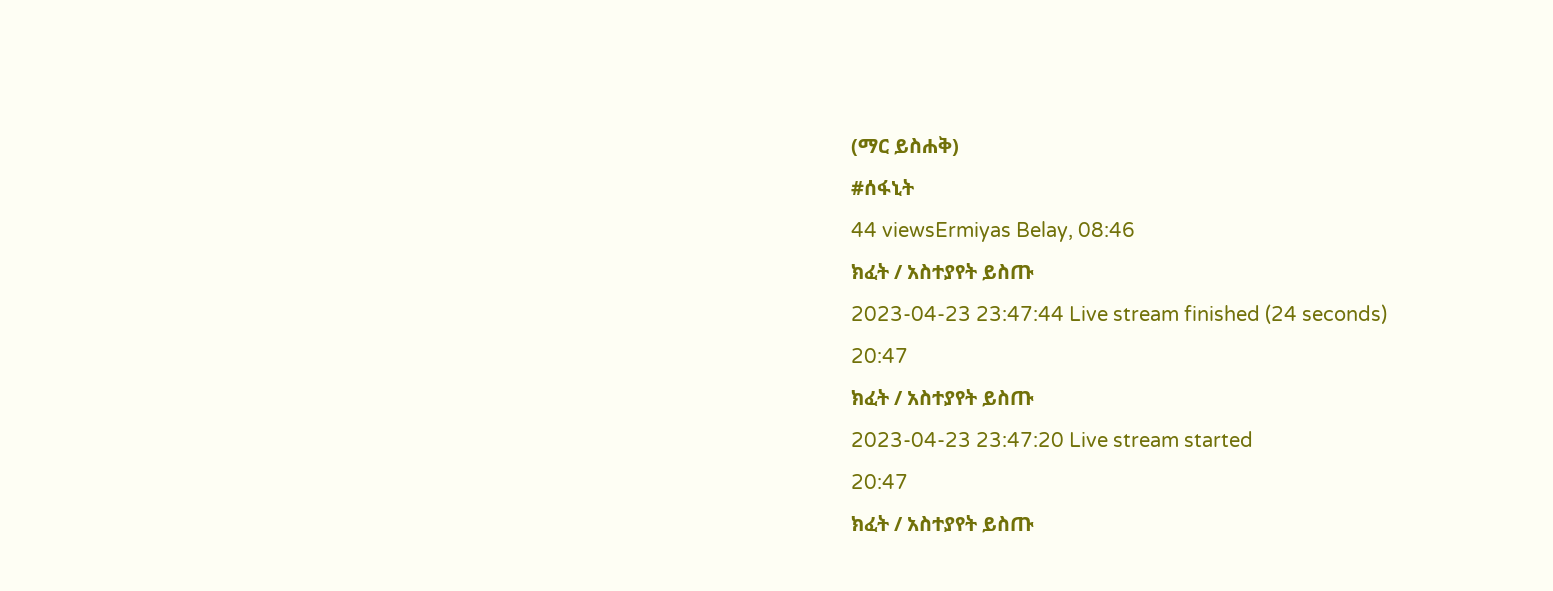(ማር ይስሐቅ)
#ሰፋኒት
44 viewsErmiyas Belay, 08:46
ክፈት / አስተያየት ይስጡ
2023-04-23 23:47:44 Live stream finished (24 seconds)
20:47
ክፈት / አስተያየት ይስጡ
2023-04-23 23:47:20 Live stream started
20:47
ክፈት / አስተያየት ይስጡ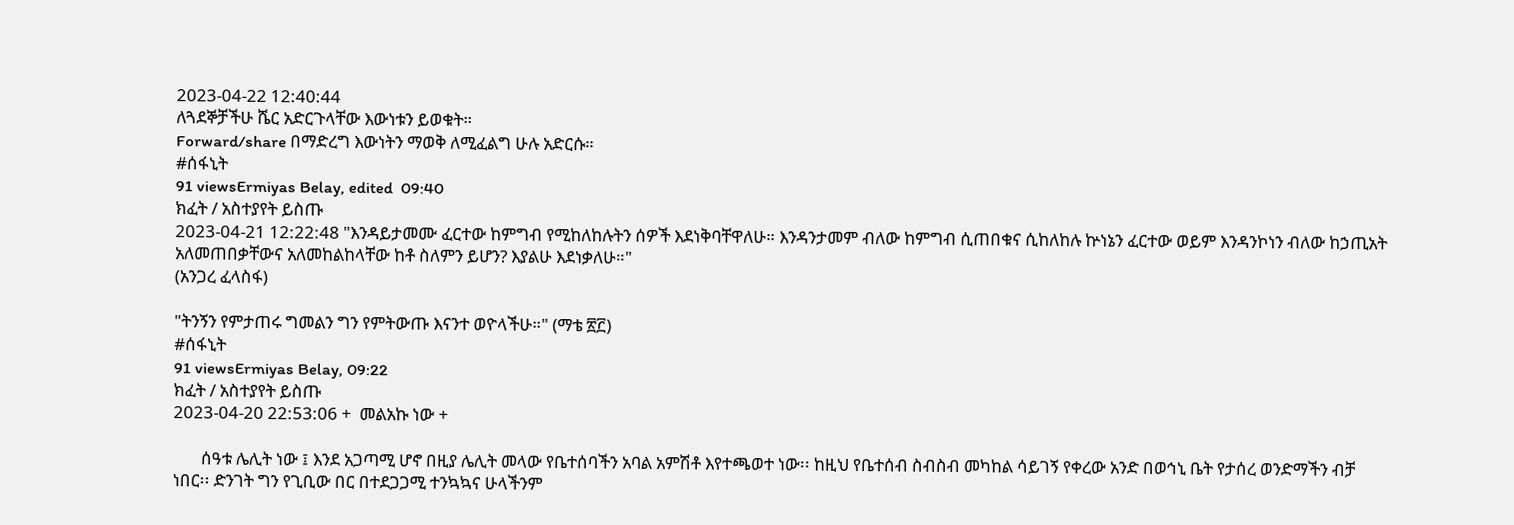2023-04-22 12:40:44
ለጓደኞቻችሁ ሼር አድርጉላቸው እውነቱን ይወቁት።
Forward/share በማድረግ እውነትን ማወቅ ለሚፈልግ ሁሉ አድርሱ።
#ሰፋኒት
91 viewsErmiyas Belay, edited  09:40
ክፈት / አስተያየት ይስጡ
2023-04-21 12:22:48 "እንዳይታመሙ ፈርተው ከምግብ የሚከለከሉትን ሰዎች እደነቅባቸዋለሁ። እንዳንታመም ብለው ከምግብ ሲጠበቁና ሲከለከሉ ኵነኔን ፈርተው ወይም እንዳንኮነን ብለው ከኃጢአት አለመጠበቃቸውና አለመከልከላቸው ከቶ ስለምን ይሆን? እያልሁ እደነቃለሁ።"
(አንጋረ ፈላስፋ)

"ትንኝን የምታጠሩ ግመልን ግን የምትውጡ እናንተ ወዮላችሁ።" (ማቴ ፳፫)
#ሰፋኒት
91 viewsErmiyas Belay, 09:22
ክፈት / አስተያየት ይስጡ
2023-04-20 22:53:06 +  መልአኩ ነው +

       ሰዓቱ ሌሊት ነው ፤ እንደ አጋጣሚ ሆኖ በዚያ ሌሊት መላው የቤተሰባችን አባል አምሽቶ እየተጫወተ ነው፡፡ ከዚህ የቤተሰብ ስብስብ መካከል ሳይገኝ የቀረው አንድ በወኅኒ ቤት የታሰረ ወንድማችን ብቻ ነበር፡፡ ድንገት ግን የጊቢው በር በተደጋጋሚ ተንኳኳና ሁላችንም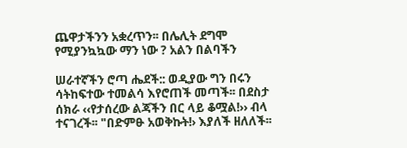ጨዋታችንን አቋረጥን፡፡ በሌሊት ደግሞ የሚያንኳኳው ማን ነው ? አልን በልባችን

ሠራተኛችን ሮጣ ሔደች:: ወዲያው ግን በሩን ሳትከፍተው ተመልሳ እየሮጠች መጣች፡፡ በደስታ ሰክራ ‹‹የታሰረው ልጃችን በር ላይ ቆሟል!›› ብላ ተናገረች፡፡ "በድምፁ አወቅኩት!› እያለች ዘለለች፡፡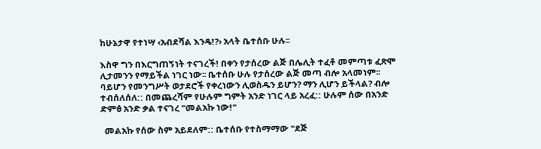ከሁኔታዋ የተነሣ ‹አብደሻል እንዴ!?› አላት ቤተሰቡ ሁሉ፡፡

እስዋ ግን በእርግጠኝነት ተናገረች! በቀን የታሰረው ልጅ በሌሊት ተፈቶ መምጣቱ ፈጽሞ ሊታመንን የማይችል ነገር ነው፡፡ ቤተሰቡ ሁሉ የታሰረው ልጅ መጣ ብሎ አላመነም፡፡ ባይሆን የመንግሥት ወታደሮች የቀረነውን ሊወስዱን ይሆን? ማን ሊሆን ይችላል? ብሎ ተብሰለሰለ:: በመጨረሻም የሁሉም ግምት አንድ ነገር ላይ አረፈ:: ሁሉም ሰው በአንድ ድምፅ አንድ ቃል ተናገረ "መልአኩ ነው!"

  መልአኩ የሰው ስም አይደለም:: ቤተሰቡ የተስማማው "ደጅ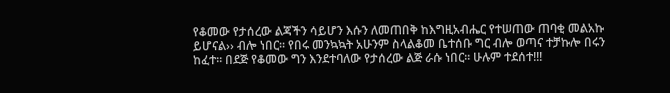የቆመው የታሰረው ልጃችን ሳይሆን እሱን ለመጠበቅ ከእግዚአብሔር የተሠጠው ጠባቂ መልአኩ ይሆናል›› ብሎ ነበር፡፡ የበሩ መንኳኳት አሁንም ስላልቆመ ቤተሰቡ ግር ብሎ ወጣና ተቻኩሎ በሩን ከፈተ፡፡ በደጅ የቆመው ግን እንደተባለው የታሰረው ልጅ ራሱ ነበር፡፡ ሁሉም ተደሰተ!!!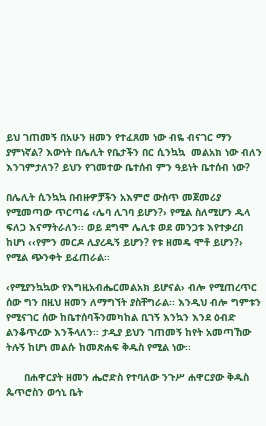ይህ ገጠመኝ በአሁን ዘመን የተፈጸመ ነው ብዬ ብናገር ማን ያምነኛል? እውነት በሌሊት የቤታችን በር ሲንኳኳ  መልአክ ነው ብለን እንገምታለን? ይህን የገመተው ቤተሰብ ምን ዓይነት ቤተሰብ ነው?

በሌሊት ሲንኳኳ በብዙዎቻችን አእምሮ ውስጥ መጀመሪያ የሚመጣው ጥርጣሬ ‹ሌባ ሊገባ ይሆን?› የሚል ስለሚሆን ዱላ ፍለጋ እናማትራለን፡፡ ወይ ደግሞ ሌሊቱ ወደ መንጋቱ እየተቃረበ ከሆነ ‹‹የምን መርዶ ሊያረዱኝ ይሆን? የቱ ዘመዴ ሞቶ ይሆን?› የሚል ጭንቀት ይፈጠራል፡፡

‹የሚያንኳኳው የእግዚአብሔርመልአክ ይሆናል› ብሎ የሚጠረጥር ሰው ግን በዚህ ዘመን ለማግኘት ያስቸግራል፡፡ እንዲህ ብሎ ግምቱን የሚናገር ሰው ከቤተሰባችንመካከል ቢገኝ እንኳን እንደ ዕብድ ልንቆጥረው እንችላለን፡፡ ታዲያ ይህን ገጠመኝ ከየት አመጣኸው ትሉኝ ከሆነ መልሱ ከመጽሐፍ ቅዱስ የሚል ነው፡፡

      በሐዋርያት ዘመን ሔሮድስ የተባለው ንጉሥ ሐዋርያው ቅዱስ ጴጥሮስን ወኅኒ ቤት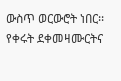ውስጥ ወርውሮት ነበር፡፡ የቀሩት ደቀመዛሙርትና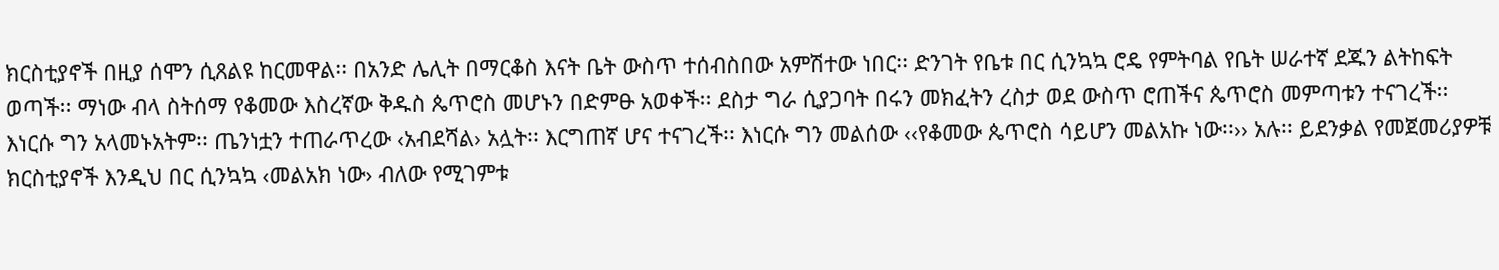ክርስቲያኖች በዚያ ሰሞን ሲጸልዩ ከርመዋል፡፡ በአንድ ሌሊት በማርቆስ እናት ቤት ውስጥ ተሰብስበው አምሽተው ነበር፡፡ ድንገት የቤቱ በር ሲንኳኳ ሮዴ የምትባል የቤት ሠራተኛ ደጁን ልትከፍት ወጣች፡፡ ማነው ብላ ስትሰማ የቆመው እስረኛው ቅዱስ ጴጥሮስ መሆኑን በድምፁ አወቀች፡፡ ደስታ ግራ ሲያጋባት በሩን መክፈትን ረስታ ወደ ውስጥ ሮጠችና ጴጥሮስ መምጣቱን ተናገረች፡፡ እነርሱ ግን አላመኑአትም፡፡ ጤንነቷን ተጠራጥረው ‹አብደሻል› አሏት፡፡ እርግጠኛ ሆና ተናገረች፡፡ እነርሱ ግን መልሰው ‹‹የቆመው ጴጥሮስ ሳይሆን መልአኩ ነው፡፡›› አሉ፡፡ ይደንቃል የመጀመሪያዎቹ ክርስቲያኖች እንዲህ በር ሲንኳኳ ‹መልአክ ነው› ብለው የሚገምቱ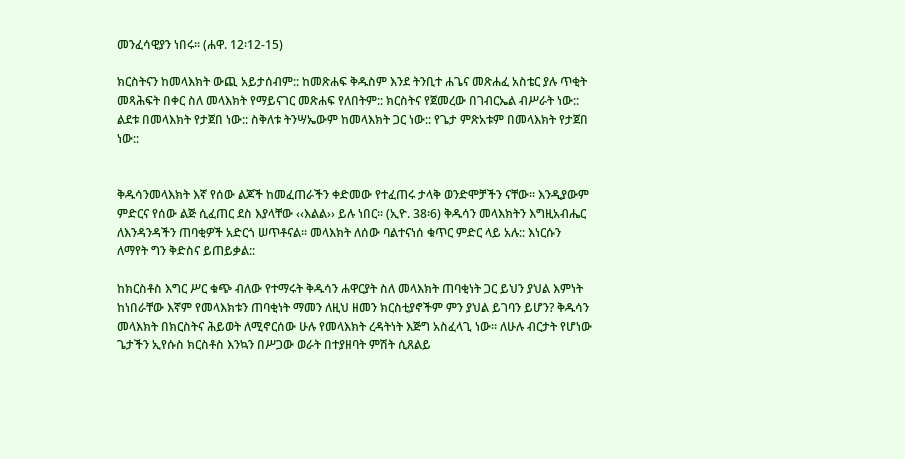መንፈሳዊያን ነበሩ፡፡ (ሐዋ. 12፡12-15)

ክርስትናን ከመላእክት ውጪ አይታሰብም:: ከመጽሐፍ ቅዱስም እንደ ትንቢተ ሐጌና መጽሐፈ አስቴር ያሉ ጥቂት መጻሕፍት በቀር ስለ መላእክት የማይናገር መጽሐፍ የለበትም:: ክርስትና የጀመረው በገብርኤል ብሥራት ነው:: ልደቱ በመላእክት የታጀበ ነው:: ስቅለቱ ትንሣኤውም ከመላእክት ጋር ነው:: የጌታ ምጽአቱም በመላእክት የታጀበ ነው::


ቅዱሳንመላእክት እኛ የሰው ልጆች ከመፈጠራችን ቀድመው የተፈጠሩ ታላቅ ወንድሞቻችን ናቸው፡፡ እንዲያውም ምድርና የሰው ልጅ ሲፈጠር ደስ እያላቸው ‹‹እልል›› ይሉ ነበር፡፡ (ኢዮ. 38፡6) ቅዱሳን መላእክትን እግዚአብሔር ለእንዳንዳችን ጠባቂዎች አድርጎ ሠጥቶናል፡፡ መላእክት ለሰው ባልተናነሰ ቁጥር ምድር ላይ አሉ:: እነርሱን ለማየት ግን ቅድስና ይጠይቃል::

ከክርስቶስ እግር ሥር ቁጭ ብለው የተማሩት ቅዱሳን ሐዋርያት ስለ መላእክት ጠባቂነት ጋር ይህን ያህል እምነት ከነበራቸው እኛም የመላእክቱን ጠባቂነት ማመን ለዚህ ዘመን ክርስቲያኖችም ምን ያህል ይገባን ይሆን? ቅዱሳን መላእክት በክርስትና ሕይወት ለሚኖርሰው ሁሉ የመላእክት ረዳትነት እጅግ አስፈላጊ ነው፡፡ ለሁሉ ብርታት የሆነው ጌታችን ኢየሱስ ክርስቶስ እንኳን በሥጋው ወራት በተያዘባት ምሽት ሲጸልይ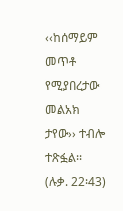‹‹ከሰማይም መጥቶ የሚያበረታው መልአክ ታየው›› ተብሎ ተጽፏል፡፡ (ሉቃ. 22፡43)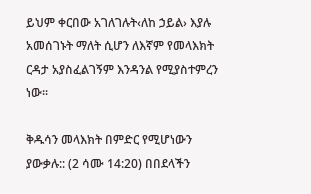ይህም ቀርበው አገለገሉት‹ለከ ኃይል› እያሉ አመሰገኑት ማለት ሲሆን ለእኛም የመላእክት ርዳታ አያስፈልገኝም እንዳንል የሚያስተምረን ነው፡፡

ቅዱሳን መላእክት በምድር የሚሆነውን ያውቃሉ:: (2 ሳሙ 14:20) በበደላችን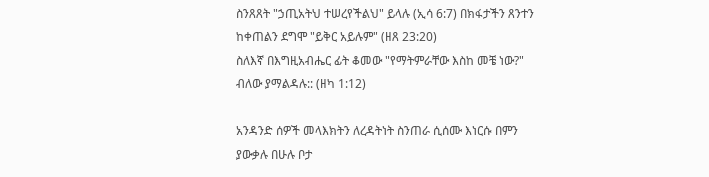ስንጸጸት "ኃጢአትህ ተሠረየችልህ" ይላሉ (ኢሳ 6:7) በክፋታችን ጸንተን ከቀጠልን ደግሞ "ይቅር አይሉም" (ዘጸ 23:20)
ስለእኛ በእግዚአብሔር ፊት ቆመው "የማትምራቸው እስከ መቼ ነው?" ብለው ያማልዳሉ:: (ዘካ 1:12)

አንዳንድ ሰዎች መላእክትን ለረዳትነት ስንጠራ ሲሰሙ እነርሱ በምን ያውቃሉ በሁሉ ቦታ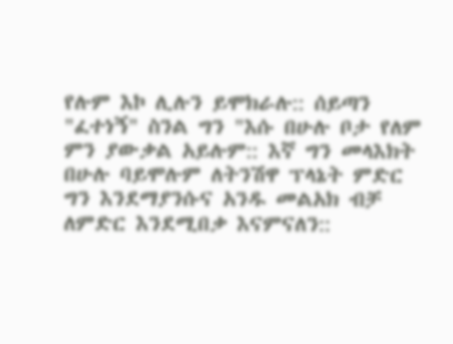የሉም እኮ ሊሉን ይሞክራሉ:: ሰይጣን "ፈተነኝ" ስንል ግን "እሱ በሁሉ ቦታ የለም ምን ያውቃል አይሉም:: እኛ ግን መላእክት በሁሉ ባይሞሉም ለትንሽዋ ፕላኔት ምድር ግን እንደማያንሱና አንዱ መልአክ ብቻ ለምድር እንደሚበቃ እናምናለን::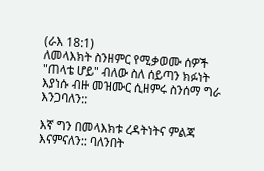(ራእ 18:1)
ለመላእክት ስንዘምር የሚቃወሙ ሰዎች "ጠላቴ ሆይ" ብለው ስለ ሰይጣን ክፉነት እያነሱ ብዙ መዝሙር ሲዘምሩ ስንሰማ ግራ እንጋባለን::

እኛ ግን በመላእክቱ ረዳትነትና ምልጃ እናምናለን:: ባለንበት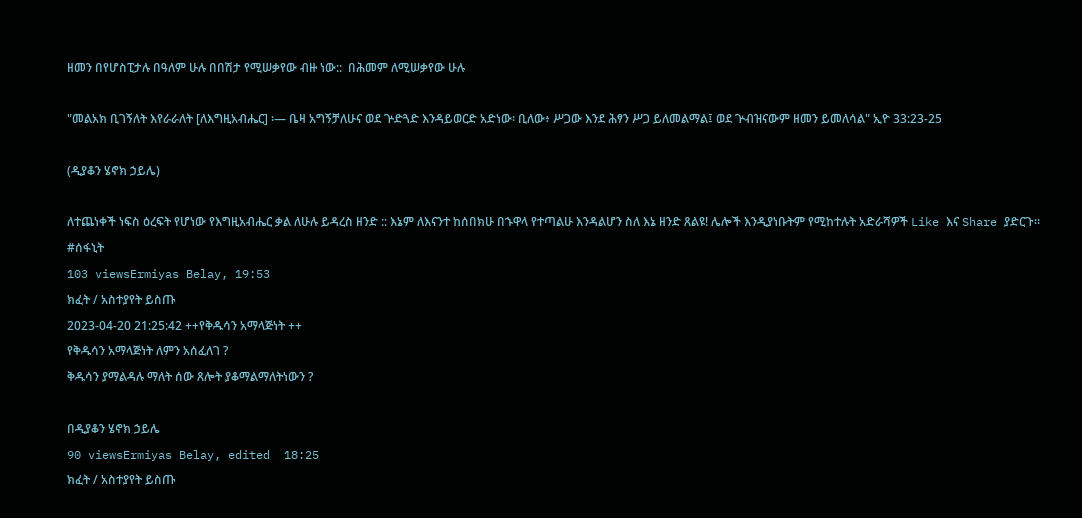ዘመን በየሆስፒታሉ በዓለም ሁሉ በበሽታ የሚሠቃየው ብዙ ነው::  በሕመም ለሚሠቃየው ሁሉ

"መልአክ ቢገኝለት እየራራለት [ለእግዚአብሔር] ፡— ቤዛ አግኝቻለሁና ወደ ጕድጓድ እንዳይወርድ አድነው፡ ቢለው፥ ሥጋው እንደ ሕፃን ሥጋ ይለመልማል፤ ወደ ጕብዝናውም ዘመን ይመለሳል" ኢዮ 33:23-25

(ዲያቆን ሄኖክ ኃይሌ)

ለተጨነቀች ነፍስ ዕረፍት የሆነው የእግዚአብሔር ቃል ለሁሉ ይዳረስ ዘንድ :: እኔም ለእናንተ ከሰበክሁ በኁዋላ የተጣልሁ እንዳልሆን ስለ እኔ ዘንድ ጸልዩ! ሌሎች እንዲያነቡትም የሚከተሉት አድራሻዎች Like እና Share ያድርጉ።
#ሰፋኒት
103 viewsErmiyas Belay, 19:53
ክፈት / አስተያየት ይስጡ
2023-04-20 21:25:42 ++የቅዱሳን አማላጅነት ++
የቅዱሳን አማላጅነት ለምን አሰፈለገ ?
ቅዱሳን ያማልዳሉ ማለት ሰው ጸሎት ያቆማልማለትነውን ?

በዲያቆን ሄኖክ ኃይሌ
90 viewsErmiyas Belay, edited  18:25
ክፈት / አስተያየት ይስጡ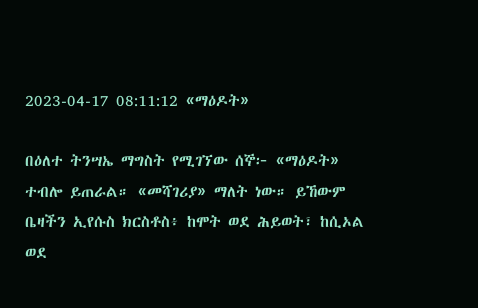2023-04-17 08:11:12 «ማዕዶት»

በዕለተ ትንሣኤ ማግስት የሚገኘው ሰኞ፦ «ማዕዶት» ተብሎ ይጠራል። «መሻገሪያ» ማለት ነው። ይኸውም ቤዛችን ኢየሱስ ክርስቶስ፥ ከሞት ወደ ሕይወት፣ ከሲኦል ወደ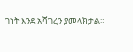ገነት እንደ አሻገረን ያመላክታል።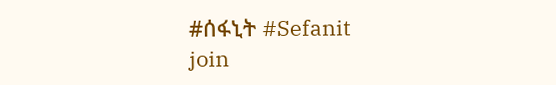#ሰፋኒት #Sefanit
join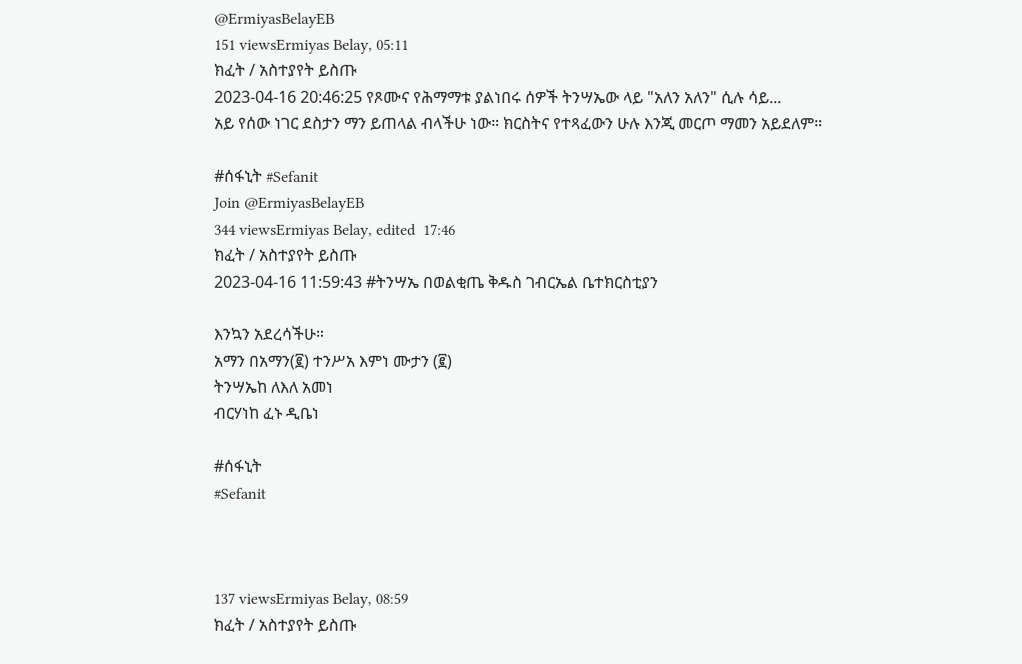@ErmiyasBelayEB
151 viewsErmiyas Belay, 05:11
ክፈት / አስተያየት ይስጡ
2023-04-16 20:46:25 የጾሙና የሕማማቱ ያልነበሩ ሰዎች ትንሣኤው ላይ "አለን አለን" ሲሉ ሳይ...
አይ የሰው ነገር ደስታን ማን ይጠላል ብላችሁ ነው። ክርስትና የተጻፈውን ሁሉ እንጂ መርጦ ማመን አይደለም።

#ሰፋኒት #Sefanit
Join @ErmiyasBelayEB
344 viewsErmiyas Belay, edited  17:46
ክፈት / አስተያየት ይስጡ
2023-04-16 11:59:43 #ትንሣኤ በወልቂጤ ቅዱስ ገብርኤል ቤተክርስቲያን

እንኳን አደረሳችሁ።
አማን በአማን(፪) ተንሥአ እምነ ሙታን (፪)
ትንሣኤከ ለእለ አመነ
ብርሃነከ ፈኑ ዲቤነ

#ሰፋኒት
#Sefanit



137 viewsErmiyas Belay, 08:59
ክፈት / አስተያየት ይስጡ